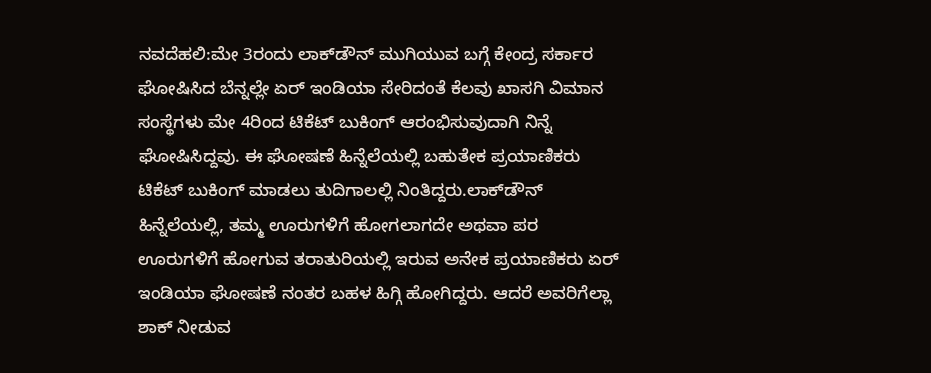ನವದೆಹಲಿ:ಮೇ 3ರಂದು ಲಾಕ್‌ಡೌನ್‌ ಮುಗಿಯುವ ಬಗ್ಗೆ ಕೇಂದ್ರ ಸರ್ಕಾರ ಘೋಷಿಸಿದ ಬೆನ್ನಲ್ಲೇ ಏರ್‌ ಇಂಡಿಯಾ ಸೇರಿದಂತೆ ಕೆಲವು ಖಾಸಗಿ ವಿಮಾನ ಸಂಸ್ಥೆಗಳು ಮೇ 4ರಿಂದ ಟಿಕೆಟ್‌ ಬುಕಿಂಗ್‌ ಆರಂಭಿಸುವುದಾಗಿ ನಿನ್ನೆ ಘೋಷಿಸಿದ್ದವು. ಈ ಘೋಷಣೆ ಹಿನ್ನೆಲೆಯಲ್ಲಿ ಬಹುತೇಕ ಪ್ರಯಾಣಿಕರು ಟಿಕೆಟ್‌ ಬುಕಿಂಗ್‌ ಮಾಡಲು ತುದಿಗಾಲಲ್ಲಿ ನಿಂತಿದ್ದರು.ಲಾಕ್‌ಡೌನ್‌ ಹಿನ್ನೆಲೆಯಲ್ಲಿ, ತಮ್ಮ ಊರುಗಳಿಗೆ ಹೋಗಲಾಗದೇ ಅಥವಾ ಪರ ಊರುಗಳಿಗೆ ಹೋಗುವ ತರಾತುರಿಯಲ್ಲಿ ಇರುವ ಅನೇಕ ಪ್ರಯಾಣಿಕರು ಏರ್‌ ಇಂಡಿಯಾ ಘೋಷಣೆ ನಂತರ ಬಹಳ ಹಿಗ್ಗಿ ಹೋಗಿದ್ದರು. ಆದರೆ ಅವರಿಗೆಲ್ಲಾ ಶಾಕ್‌ ನೀಡುವ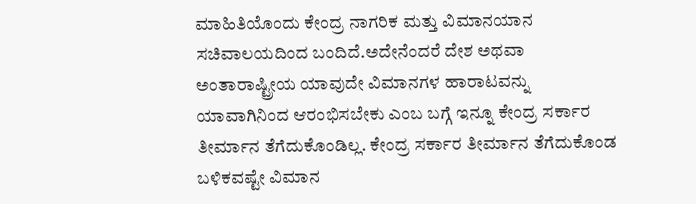ಮಾಹಿತಿಯೊಂದು ಕೇಂದ್ರ ನಾಗರಿಕ ಮತ್ತು ವಿಮಾನಯಾನ ಸಚಿವಾಲಯದಿಂದ ಬಂದಿದೆ.ಅದೇನೆಂದರೆ ದೇಶ ಅಥವಾ ಅಂತಾರಾಷ್ಟ್ರೀಯ ಯಾವುದೇ ವಿಮಾನಗಳ ಹಾರಾಟವನ್ನು ಯಾವಾಗಿನಿಂದ ಆರಂಭಿಸಬೇಕು ಎಂಬ ಬಗ್ಗೆ ಇನ್ನೂ ಕೇಂದ್ರ ಸರ್ಕಾರ ತೀರ್ಮಾನ ತೆಗೆದುಕೊಂಡಿಲ್ಲ. ಕೇಂದ್ರ ಸರ್ಕಾರ ತೀರ್ಮಾನ ತೆಗೆದುಕೊಂಡ ಬಳಿಕವಷ್ಟೇ ವಿಮಾನ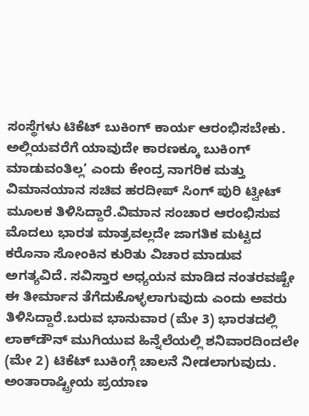ಸಂಸ್ಥೆಗಳು ಟಿಕೆಟ್‌ ಬುಕಿಂಗ್‌ ಕಾರ್ಯ ಆರಂಭಿಸಬೇಕು. ಅಲ್ಲಿಯವರೆಗೆ ಯಾವುದೇ ಕಾರಣಕ್ಕೂ ಬುಕಿಂಗ್‌ ಮಾಡುವಂತಿಲ್ಲ’ ಎಂದು ಕೇಂದ್ರ ನಾಗರಿಕ ಮತ್ತು ವಿಮಾನಯಾನ ಸಚಿವ ಹರದೀಪ್‌ ಸಿಂಗ್‌ ಪುರಿ ಟ್ವೀಟ್‌ ಮೂಲಕ ತಿಳಿಸಿದ್ದಾರೆ.ವಿಮಾನ ಸಂಚಾರ ಆರಂಭಿಸುವ ಮೊದಲು ಭಾರತ ಮಾತ್ರವಲ್ಲದೇ ಜಾಗತಿಕ ಮಟ್ಟದ ಕರೊನಾ ಸೋಂಕಿನ ಕುರಿತು ವಿಚಾರ ಮಾಡುವ ಅಗತ್ಯವಿದೆ. ಸವಿಸ್ತಾರ ಅಧ್ಯಯನ ಮಾಡಿದ ನಂತರವಷ್ಟೇ ಈ ತೀರ್ಮಾನ ತೆಗೆದುಕೊಳ್ಳಲಾಗುವುದು ಎಂದು ಅವರು ತಿಳಿಸಿದ್ದಾರೆ.ಬರುವ ಭಾನುವಾರ (ಮೇ 3) ಭಾರತದಲ್ಲಿ ಲಾಕ್‌ಡೌನ್‌ ಮುಗಿಯುವ ಹಿನ್ನೆಲೆಯಲ್ಲಿ ಶನಿವಾರದಿಂದಲೇ (ಮೇ 2) ಟಿಕೆಟ್ ಬುಕಿಂಗ್ಗೆ ಚಾಲನೆ ನೀಡಲಾಗುವುದು. ಅಂತಾರಾಷ್ಟ್ರೀಯ ಪ್ರಯಾಣ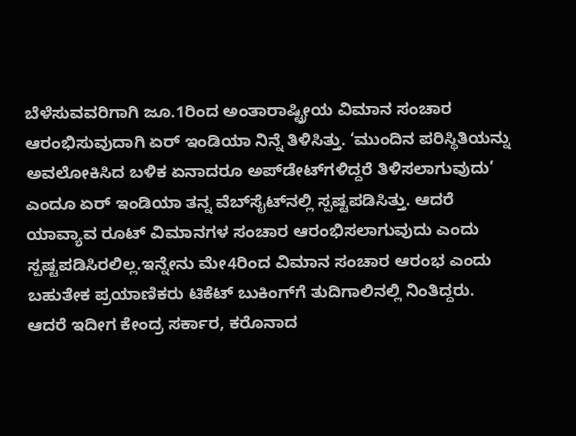ಬೆಳೆಸುವವರಿಗಾಗಿ ಜೂ.1ರಿಂದ ಅಂತಾರಾಷ್ಟ್ರೀಯ ವಿಮಾನ ಸಂಚಾರ ಆರಂಭಿಸುವುದಾಗಿ ಏರ್ ಇಂಡಿಯಾ ನಿನ್ನೆ ತಿಳಿಸಿತ್ತು. ‘ಮುಂದಿನ ಪರಿಸ್ಥಿತಿಯನ್ನು ಅವಲೋಕಿಸಿದ ಬಳಿಕ ಏನಾದರೂ ಅಪ್‌ಡೇಟ್‌ಗಳಿದ್ದರೆ ತಿಳಿಸಲಾಗುವುದು’ ಎಂದೂ ಏರ್‌ ಇಂಡಿಯಾ ತನ್ನ ವೆಬ್‌ಸೈಟ್‌ನಲ್ಲಿ ಸ್ಪಷ್ಟಪಡಿಸಿತ್ತು. ಆದರೆ ಯಾವ್ಯಾವ ರೂಟ್‌ ವಿಮಾನಗಳ ಸಂಚಾರ ಆರಂಭಿಸಲಾಗುವುದು ಎಂದು ಸ್ಪಷ್ಟಪಡಿಸಿರಲಿಲ್ಲ.ಇನ್ನೇನು ಮೇ4ರಿಂದ ವಿಮಾನ ಸಂಚಾರ ಆರಂಭ ಎಂದು ಬಹುತೇಕ ಪ್ರಯಾಣಿಕರು ಟಿಕೆಟ್‌ ಬುಕಿಂಗ್‌ಗೆ ತುದಿಗಾಲಿನಲ್ಲಿ ನಿಂತಿದ್ದರು. ಆದರೆ ಇದೀಗ ಕೇಂದ್ರ ಸರ್ಕಾರ, ಕರೊನಾದ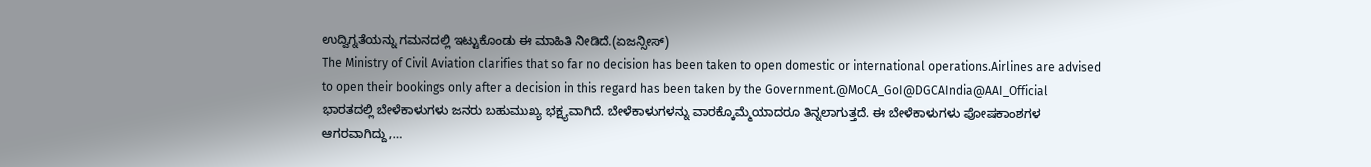ಉದ್ವಿಗ್ನತೆಯನ್ನು ಗಮನದಲ್ಲಿ ಇಟ್ಟುಕೊಂಡು ಈ ಮಾಹಿತಿ ನೀಡಿದೆ.(ಏಜನ್ಸೀಸ್‌)
The Ministry of Civil Aviation clarifies that so far no decision has been taken to open domestic or international operations.Airlines are advised to open their bookings only after a decision in this regard has been taken by the Government.@MoCA_GoI@DGCAIndia@AAI_Official
ಭಾರತದಲ್ಲಿ ಬೇಳೆಕಾಳುಗಳು ಜನರು ಬಹುಮುಖ್ಯ ಭಕ್ಷ್ಯವಾಗಿದೆ. ಬೇಳೆಕಾಳುಗಳನ್ನು ವಾರಕ್ಕೊಮ್ಮೆಯಾದರೂ ತಿನ್ನಲಾಗುತ್ತದೆ. ಈ ಬೇಳೆಕಾಳುಗಳು ಪೋಷಕಾಂಶಗಳ ಆಗರವಾಗಿದ್ದು,…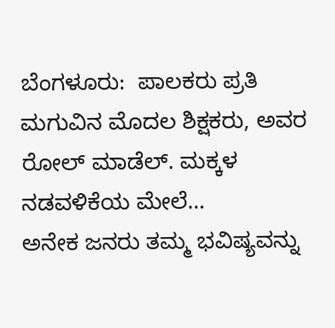ಬೆಂಗಳೂರು:  ಪಾಲಕರು ಪ್ರತಿ ಮಗುವಿನ ಮೊದಲ ಶಿಕ್ಷಕರು, ಅವರ ರೋಲ್ ಮಾಡೆಲ್. ಮಕ್ಕಳ ನಡವಳಿಕೆಯ ಮೇಲೆ…
ಅನೇಕ ಜನರು ತಮ್ಮ ಭವಿಷ್ಯವನ್ನು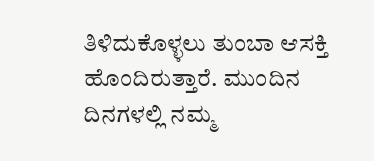ತಿಳಿದುಕೊಳ್ಳಲು ತುಂಬಾ ಆಸಕ್ತಿ ಹೊಂದಿರುತ್ತಾರೆ. ಮುಂದಿನ ದಿನಗಳಲ್ಲಿ ನಮ್ಮ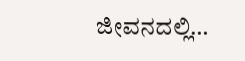ಜೀವನದಲ್ಲಿ…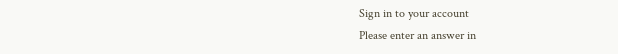Sign in to your account
Please enter an answer in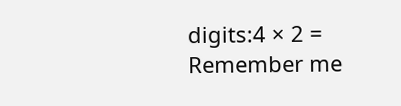digits:4 × 2 =
Remember me